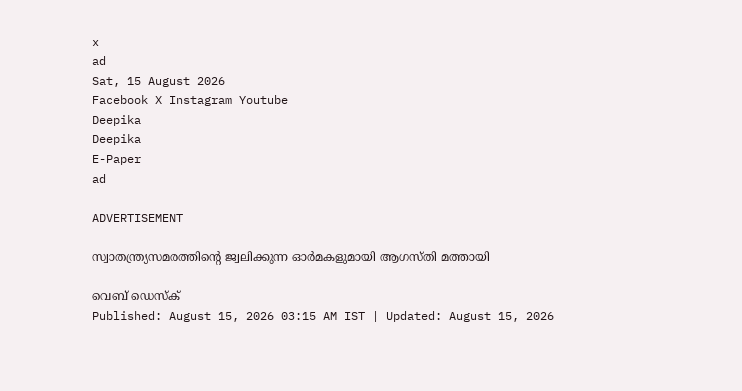x
ad
Sat, 15 August 2026
Facebook X Instagram Youtube
Deepika
Deepika
E-Paper
ad

ADVERTISEMENT

സ്വാതന്ത്ര്യസമരത്തിന്‍റെ ജ്വലിക്കുന്ന ഓര്‍മകളുമായി ആഗസ്തി മത്തായി

വെബ് ഡെസ്ക്
Published: August 15, 2026 03:15 AM IST | Updated: August 15, 2026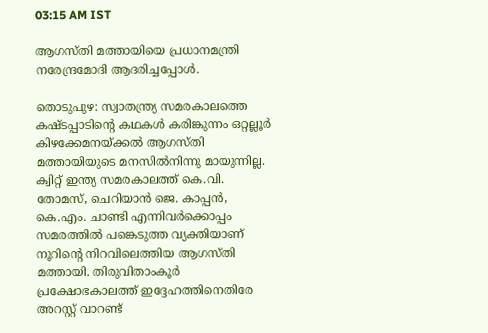03:15 AM IST

ആഗസ്തി മത്തായിയെ പ്രധാനമന്ത്രി നരേന്ദ്രമോദി ആദരിച്ചപ്പോള്‍.

തൊടുപുഴ: സ്വാത‌ന്ത്ര്യ സമരകാലത്തെ കഷ്ടപ്പാടിന്‍റെ കഥകള്‍ കരിങ്കുന്നം ഒറ്റല്ലൂര്‍ കിഴക്കേമനയ്ക്കല്‍ ആഗസ്തി മത്തായിയുടെ മനസില്‍നിന്നു മായുന്നില്ല. ക്വിറ്റ് ഇന്ത്യ സമരകാലത്ത് കെ.വി. തോമസ്, ചെറിയാന്‍ ജെ. കാപ്പന്‍, കെ.എം. ചാണ്ടി എന്നിവര്‍ക്കൊപ്പം സമരത്തില്‍ പങ്കെടുത്ത വ്യക്തിയാണ് നൂറിന്‍റെ നിറവിലെത്തിയ ആഗസ്തി മത്തായി. തിരുവിതാംകൂര്‍ പ്രക്ഷോഭകാലത്ത് ഇദ്ദേഹത്തിനെതിരേ അറസ്റ്റ് വാറണ്ട്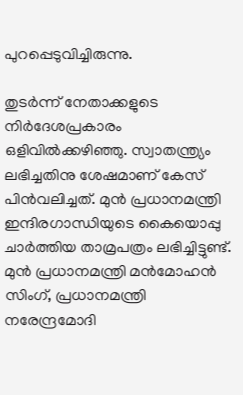പുറപ്പെടുവിച്ചിരുന്നു.

തുടര്‍ന്ന് നേതാക്കളുടെ നിര്‍ദേശപ്രകാരം ഒളിവില്‍ക്കഴിഞ്ഞു. സ്വാതന്ത്ര്യം ലഭിച്ചതിനു ശേഷമാണ് കേസ് പിന്‍വലിച്ചത്. മുന്‍ പ്രധാനമന്ത്രി ഇന്ദിരഗാന്ധിയുടെ കൈയൊപ്പു ചാര്‍ത്തിയ താമ്രപത്രം ലഭിച്ചിട്ടുണ്ട്. മുന്‍ പ്രധാനമന്ത്രി മന്‍മോഹന്‍ സിംഗ്, പ്രധാനമന്ത്രി നരേന്ദ്രമോദി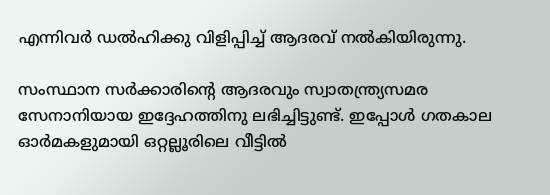എന്നിവര്‍ ഡല്‍ഹിക്കു വിളിപ്പിച്ച് ആദരവ് നല്‍കിയിരുന്നു.

സംസ്ഥാന സര്‍ക്കാരിന്‍റെ ആദരവും സ്വാതന്ത്ര്യസമര സേനാനിയായ ഇദ്ദേഹത്തിനു ലഭിച്ചിട്ടുണ്ട്. ഇപ്പോള്‍ ഗതകാല ഓര്‍മകളുമായി ഒറ്റല്ലൂരിലെ വീട്ടില്‍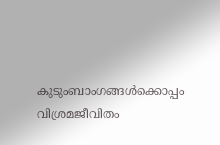കുടുംബാംഗങ്ങള്‍ക്കൊപ്പം വിശ്രമജീവിതം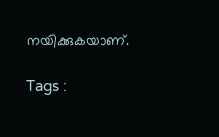നയിക്കുകയാണ്.

Tags :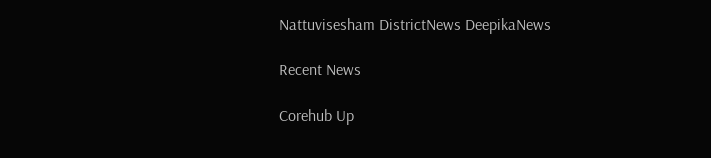Nattuvisesham DistrictNews DeepikaNews

Recent News

Corehub Up